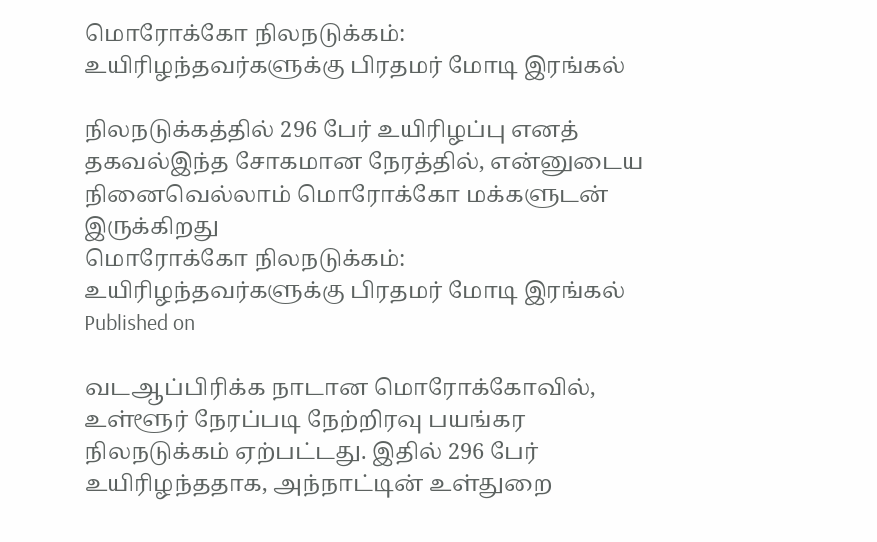மொரோக்கோ நிலநடுக்கம்: உயிரிழந்தவர்களுக்கு பிரதமர் மோடி இரங்கல்

நிலநடுக்கத்தில் 296 பேர் உயிரிழப்பு எனத் தகவல்இந்த சோகமான நேரத்தில், என்னுடைய நினைவெல்லாம் மொரோக்கோ மக்களுடன் இருக்கிறது
மொரோக்கோ நிலநடுக்கம்: உயிரிழந்தவர்களுக்கு பிரதமர் மோடி இரங்கல்
Published on

வடஆப்பிரிக்க நாடான மொரோக்கோவில், உள்ளூர் நேரப்படி நேற்றிரவு பயங்கர நிலநடுக்கம் ஏற்பட்டது. இதில் 296 பேர் உயிரிழந்ததாக, அந்நாட்டின் உள்துறை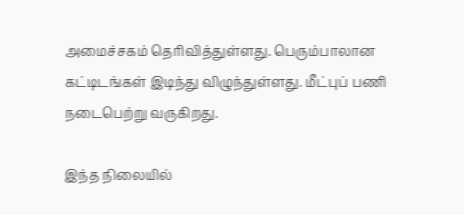அமைச்சகம் தெரிவித்துள்ளது. பெரும்பாலான கட்டிடங்கள் இடிந்து விழுந்துள்ளது. மீட்புப் பணி நடைபெற்று வருகிறது.

இந்த நிலையில்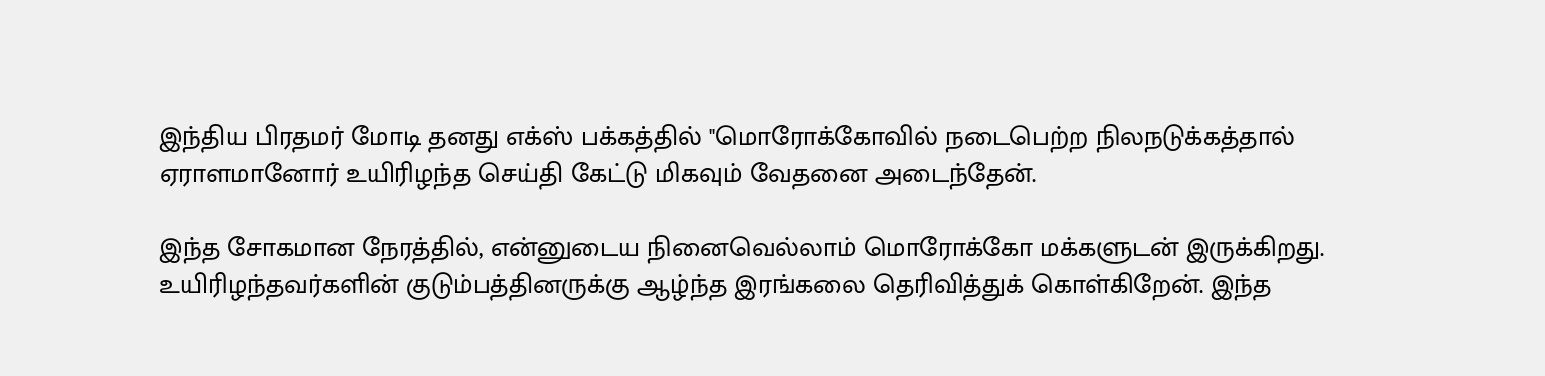இந்திய பிரதமர் மோடி தனது எக்ஸ் பக்கத்தில் ''மொரோக்கோவில் நடைபெற்ற நிலநடுக்கத்தால் ஏராளமானோர் உயிரிழந்த செய்தி கேட்டு மிகவும் வேதனை அடைந்தேன்.

இந்த சோகமான நேரத்தில், என்னுடைய நினைவெல்லாம் மொரோக்கோ மக்களுடன் இருக்கிறது. உயிரிழந்தவர்களின் குடும்பத்தினருக்கு ஆழ்ந்த இரங்கலை தெரிவித்துக் கொள்கிறேன். இந்த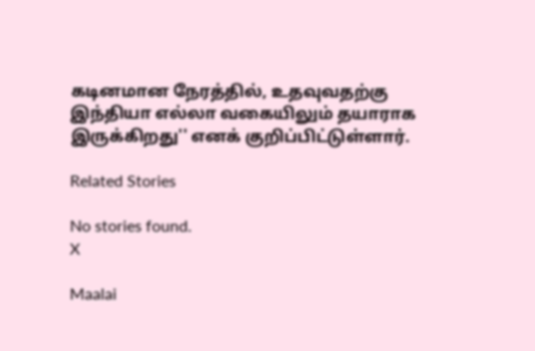கடினமான நேரத்தில், உதவுவதற்கு இந்தியா எல்லா வகையிலும் தயாராக இருக்கிறது'' எனக் குறிப்பிட்டுள்ளார்.

Related Stories

No stories found.
X

Maalai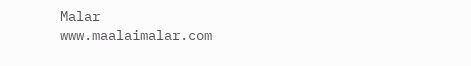Malar
www.maalaimalar.com